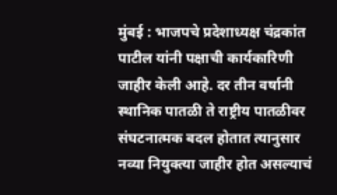मुंबई : भाजपचे प्रदेशाध्यक्ष चंद्रकांत पाटील यांनी पक्षाची कार्यकारिणी जाहीर केली आहे. दर तीन वर्षानी स्थानिक पातळी ते राष्ट्रीय पातळीवर संघटनात्मक बदल होतात त्यानुसार नव्या नियुक्त्या जाहीर होत असल्याचं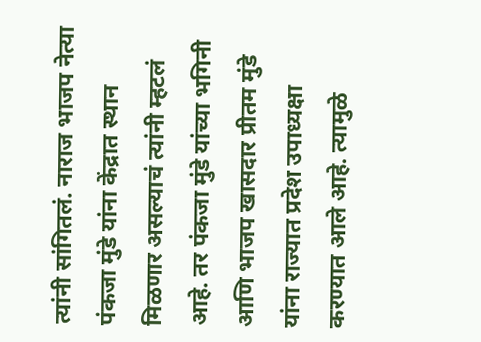त्यांनी सांगितलं. नाराज भाजप नेत्या पंकजा मुंडे यांना केंद्रात स्थान मिळणार असल्याचं त्यांनी म्हटलं आहे. तर पंकजा मुंडे यांच्या भगिनी आणि भाजप खासदार प्रीतम मुंडे यांना राज्यात प्रदेश उपाध्यक्षा करण्यात आले आहे. त्यामुळे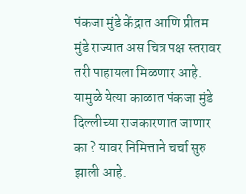पंकजा मुंडे केंद्रात आणि प्रीतम मुंडे राज्यात अस चित्र पक्ष स्तरावर तरी पाहायला मिळणार आहे. यामुळे येत्या काळात पंकजा मुंडे दिल्लीच्या राजकारणात जाणार का ? यावर निमित्ताने चर्चा सुरु झाली आहे.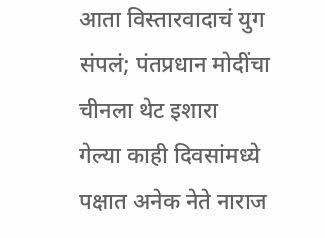आता विस्तारवादाचं युग संपलं; पंतप्रधान मोदींचा चीनला थेट इशारा
गेल्या काही दिवसांमध्ये पक्षात अनेक नेते नाराज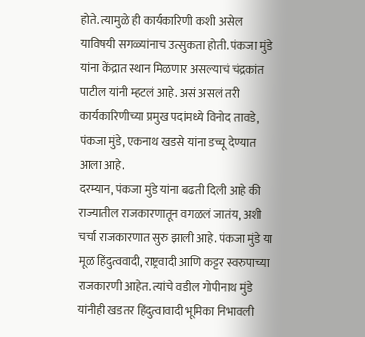होते. त्यामुळे ही कार्यकारिणी कशी असेल याविषयी सगळ्यांनाच उत्सुकता होती. पंकजा मुंडे यांना केंद्रात स्थान मिळणार असल्याचं चंद्रकांत पाटील यांनी म्हटलं आहे. असं असलं तरी कार्यकारिणीच्या प्रमुख पदांमध्ये विनोद तावडे, पंकजा मुंडे, एकनाथ खडसे यांना डच्चू देण्यात आला आहे.
दरम्यान, पंकजा मुंडे यांना बढती दिली आहे की राज्यातील राजकारणातून वगळलं जातंय, अशी चर्चा राजकारणात सुरु झाली आहे. पंकजा मुंडे या मूळ हिंदुत्ववादी, राष्ट्रवादी आणि कट्टर स्वरुपाच्या राजकारणी आहेत. त्यांचे वडील गोपीनाथ मुंडे यांनीही खडतर हिंदुत्वावादी भूमिका निभावली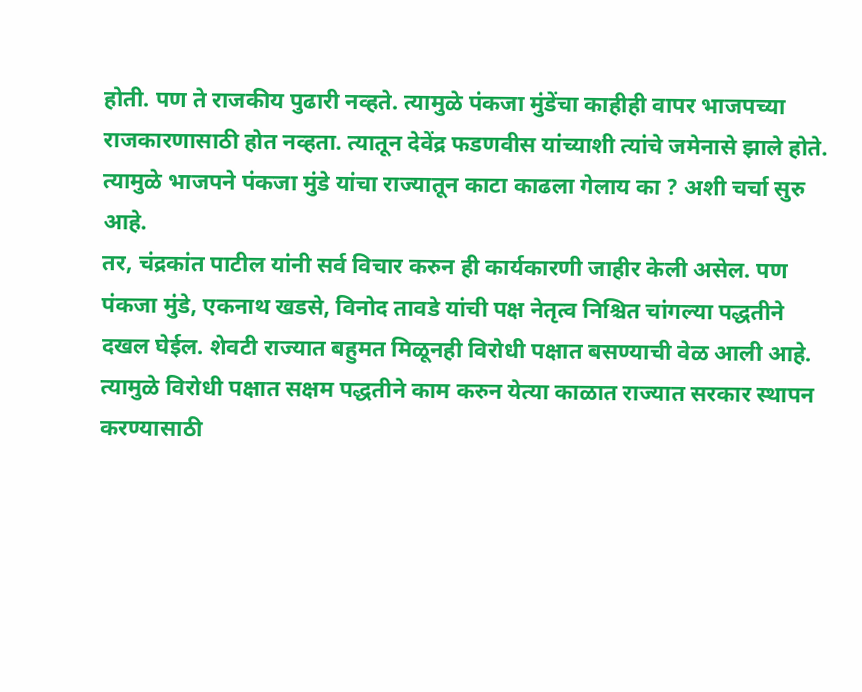होती. पण ते राजकीय पुढारी नव्हते. त्यामुळे पंकजा मुंडेंचा काहीही वापर भाजपच्या राजकारणासाठी होत नव्हता. त्यातून देवेंद्र फडणवीस यांच्याशी त्यांचे जमेनासे झाले होते. त्यामुळे भाजपने पंकजा मुंडे यांचा राज्यातून काटा काढला गेलाय का ? अशी चर्चा सुरु आहे.
तर, चंद्रकांत पाटील यांनी सर्व विचार करुन ही कार्यकारणी जाहीर केली असेल. पण पंकजा मुंडे, एकनाथ खडसे, विनोद तावडे यांची पक्ष नेतृत्व निश्चित चांगल्या पद्धतीने दखल घेईल. शेवटी राज्यात बहुमत मिळूनही विरोधी पक्षात बसण्याची वेळ आली आहे. त्यामुळे विरोधी पक्षात सक्षम पद्धतीने काम करुन येत्या काळात राज्यात सरकार स्थापन करण्यासाठी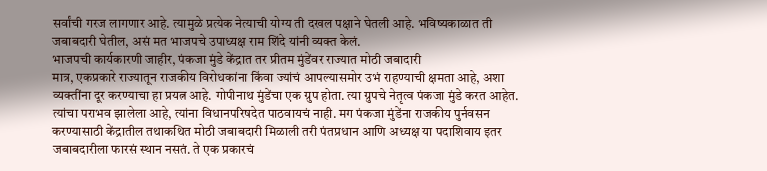सर्वांची गरज लागणार आहे. त्यामुळे प्रत्येक नेत्याची योग्य ती दखल पक्षाने घेतली आहे. भविष्यकाळात ती जबाबदारी घेतील, असं मत भाजपचे उपाध्यक्ष राम शिंदे यांनी व्यक्त केलं.
भाजपची कार्यकारणी जाहीर, पंकजा मुंडे केंद्रात तर प्रीतम मुंडेंवर राज्यात मोठी जबादारी
मात्र, एकप्रकारे राज्यातून राजकीय विरोधकांना किंवा ज्यांचं आपल्यासमोर उभं राहण्याची क्षमता आहे, अशा व्यक्तींना दूर करण्याचा हा प्रयत्न आहे. गोपीनाथ मुंडेंचा एक ग्रुप होता. त्या ग्रुपचे नेतृत्व पंकजा मुंडे करत आहेत. त्यांचा पराभव झालेला आहे, त्यांना विधानपरिषदेत पाठवायचं नाही. मग पंकजा मुंडेंना राजकीय पुर्नवसन करण्यासाठी केंद्रातील तथाकथित मोठी जबाबदारी मिळाली तरी पंतप्रधान आणि अध्यक्ष या पदाशिवाय इतर जबाबदारीला फारसं स्थान नसतं. ते एक प्रकारचं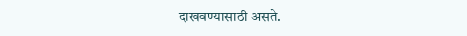दाखवण्यासाठी असते.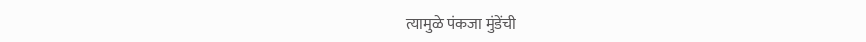त्यामुळे पंकजा मुंडेंची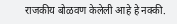राजकीय बोळवण केलेली आहे हे नक्की.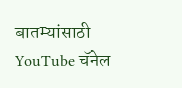बातम्यांसाठी YouTube चॅनेल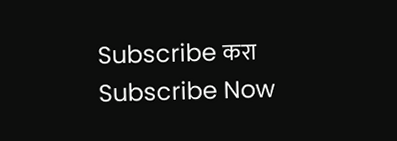Subscribe करा
Subscribe Now